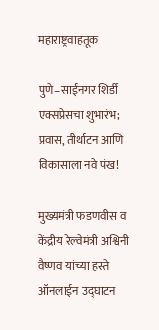महाराष्ट्रवाहतूक

पुणे–साईनगर शिर्डी एक्सप्रेसचा शुभारंभ; प्रवास, तीर्थाटन आणि विकासाला नवे पंख!

मुख्यमंत्री फडणवीस व केंद्रीय रेल्वेमंत्री अश्विनी वैष्णव यांच्या हस्ते ऑनलाईन उद्घाटन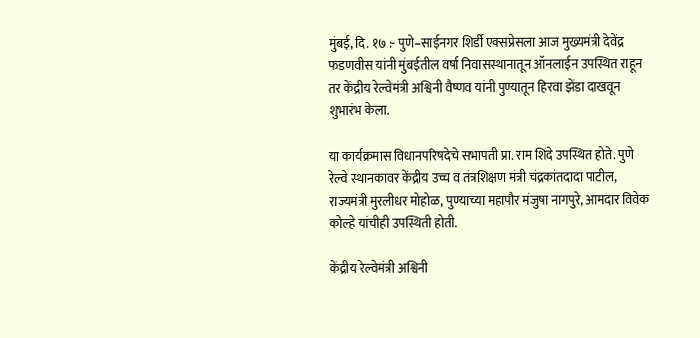मुंबई, दि. १७ :- पुणे–साईनगर शिर्डी एक्सप्रेसला आज मुख्यमंत्री देवेंद्र फडणवीस यांनी मुंबईतील वर्षा निवासस्थानातून ऑनलाईन उपस्थित राहून तर केंद्रीय रेल्वेमंत्री अश्विनी वैष्णव यांनी पुण्यातून हिरवा झेंडा दाखवून शुभारंभ केला.

या कार्यक्रमास विधानपरिषदेचे सभापती प्रा. राम शिंदे उपस्थित होते. पुणे रेल्वे स्थानकावर केंद्रीय उच्च व तंत्रशिक्षण मंत्री चंद्रकांतदादा पाटील, राज्यमंत्री मुरलीधर मोहोळ, पुण्याच्या महापौर मंजुषा नागपुरे, आमदार विवेक कोल्हे यांचीही उपस्थिती होती.

केंद्रीय रेल्वेमंत्री अश्विनी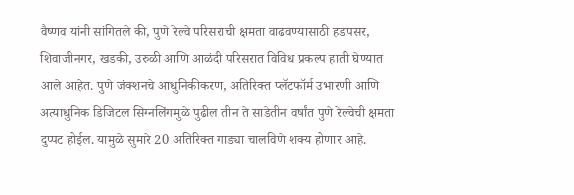वैष्णव यांनी सांगितले की, पुणे रेल्वे परिसराची क्षमता वाढवण्यासाठी हडपसर, शिवाजीनगर, खडकी, उरुळी आणि आळंदी परिसरात विविध प्रकल्प हाती घेण्यात आले आहेत. पुणे जंक्शनचे आधुनिकीकरण, अतिरिक्त प्लॅटफॉर्म उभारणी आणि अत्याधुनिक डिजिटल सिग्नलिंगमुळे पुढील तीन ते साडेतीन वर्षांत पुणे रेल्वेची क्षमता दुप्पट होईल. यामुळे सुमारे 20 अतिरिक्त गाड्या चालविणे शक्य होणार आहे.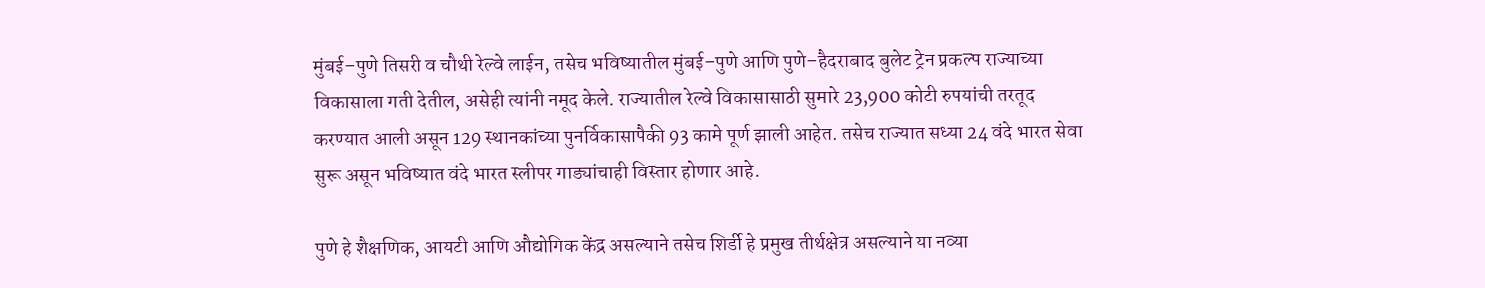मुंबई–पुणे तिसरी व चौथी रेल्वे लाईन, तसेच भविष्यातील मुंबई–पुणे आणि पुणे–हैदराबाद बुलेट ट्रेन प्रकल्प राज्याच्या विकासाला गती देतील, असेही त्यांनी नमूद केले. राज्यातील रेल्वे विकासासाठी सुमारे 23,900 कोटी रुपयांची तरतूद करण्यात आली असून 129 स्थानकांच्या पुनर्विकासापैकी 93 कामे पूर्ण झाली आहेत. तसेच राज्यात सध्या 24 वंदे भारत सेवा सुरू असून भविष्यात वंदे भारत स्लीपर गाड्यांचाही विस्तार होणार आहे.

पुणे हे शैक्षणिक, आयटी आणि औद्योगिक केंद्र असल्याने तसेच शिर्डी हे प्रमुख तीर्थक्षेत्र असल्याने या नव्या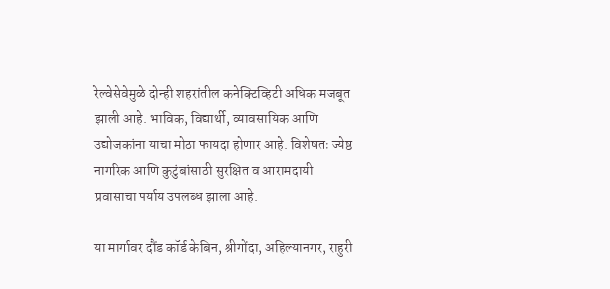रेल्वेसेवेमुळे दोन्ही शहरांतील कनेक्टिव्हिटी अधिक मजबूत झाली आहे. भाविक, विद्यार्थी, व्यावसायिक आणि उद्योजकांना याचा मोठा फायदा होणार आहे. विशेषतः ज्येष्ठ नागरिक आणि कुटुंबांसाठी सुरक्षित व आरामदायी प्रवासाचा पर्याय उपलब्ध झाला आहे.

या मार्गावर दौंड कॉर्ड केबिन, श्रीगोंदा, अहिल्यानगर, राहुरी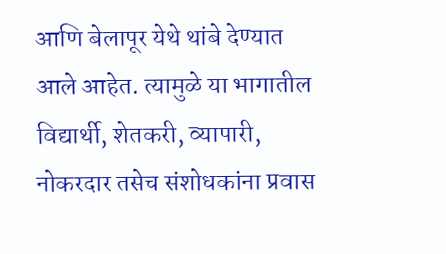आणि बेलापूर येथे थांबे देण्यात आले आहेत. त्यामुळे या भागातील विद्यार्थी, शेतकरी, व्यापारी, नोकरदार तसेच संशोधकांना प्रवास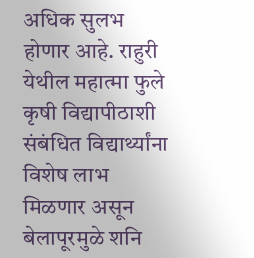अधिक सुलभ होणार आहे. राहुरी येथील महात्मा फुले कृषी विद्यापीठाशी संबंधित विद्यार्थ्यांना विशेष लाभ मिळणार असून बेलापूरमुळे शनि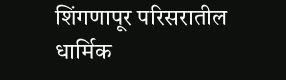शिंगणापूर परिसरातील धार्मिक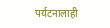पर्यटनालाही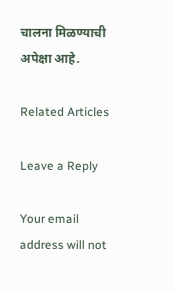चालना मिळण्याची अपेक्षा आहे.

Related Articles

Leave a Reply

Your email address will not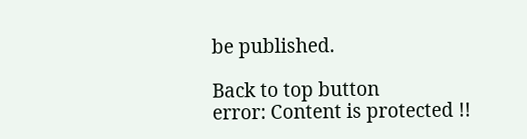be published.

Back to top button
error: Content is protected !!